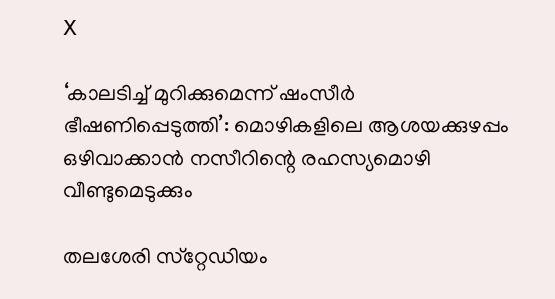X

‘കാലടിച്ച് മുറിക്കുമെന്ന് ഷംസീര്‍ ഭീഷണിപ്പെടുത്തി’: മൊഴികളിലെ ആശയക്കുഴപ്പം ഒഴിവാക്കാന്‍ നസീറിന്റെ രഹസ്യമൊഴി വീണ്ടുമെടുക്കും

തലശേരി സ്‌റ്റേഡിയം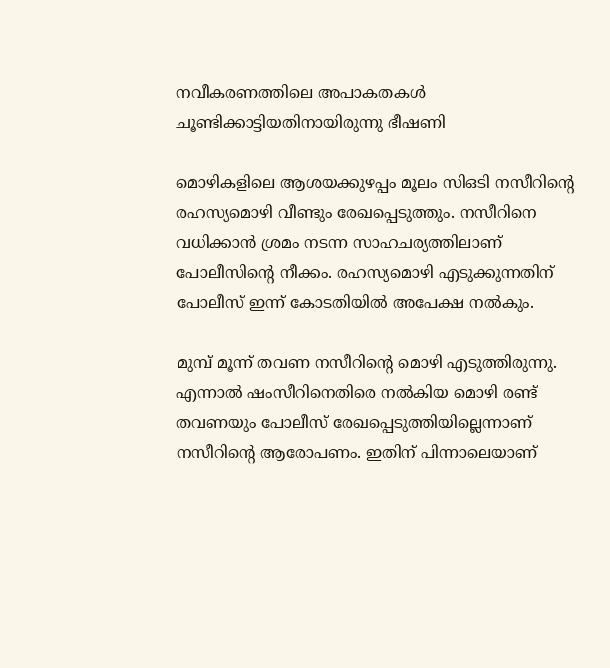നവീകരണത്തിലെ അപാകതകള്‍ ചൂണ്ടിക്കാട്ടിയതിനായിരുന്നു ഭീഷണി

മൊഴികളിലെ ആശയക്കുഴപ്പം മൂലം സിഒടി നസീറിന്റെ രഹസ്യമൊഴി വീണ്ടും രേഖപ്പെടുത്തും. നസീറിനെ വധിക്കാന്‍ ശ്രമം നടന്ന സാഹചര്യത്തിലാണ് പോലീസിന്റെ നീക്കം. രഹസ്യമൊഴി എടുക്കുന്നതിന് പോലീസ് ഇന്ന് കോടതിയില്‍ അപേക്ഷ നല്‍കും.

മുമ്പ് മൂന്ന് തവണ നസീറിന്റെ മൊഴി എടുത്തിരുന്നു. എന്നാല്‍ ഷംസീറിനെതിരെ നല്‍കിയ മൊഴി രണ്ട് തവണയും പോലീസ് രേഖപ്പെടുത്തിയില്ലെന്നാണ് നസീറിന്റെ ആരോപണം. ഇതിന് പിന്നാലെയാണ്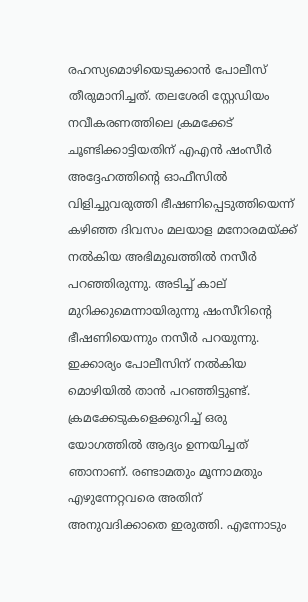രഹസ്യമൊഴിയെടുക്കാന്‍ പോലീസ് തീരുമാനിച്ചത്. തലശേരി സ്റ്റേഡിയം നവീകരണത്തിലെ ക്രമക്കേട് ചൂണ്ടിക്കാട്ടിയതിന് എഎന്‍ ഷംസീര്‍ അദ്ദേഹത്തിന്റെ ഓഫീസില്‍ വിളിച്ചുവരുത്തി ഭീഷണിപ്പെടുത്തിയെന്ന് കഴിഞ്ഞ ദിവസം മലയാള മനോരമയ്ക്ക് നല്‍കിയ അഭിമുഖത്തില്‍ നസീര്‍ പറഞ്ഞിരുന്നു. അടിച്ച് കാല് മുറിക്കുമെന്നായിരുന്നു ഷംസീറിന്റെ ഭീഷണിയെന്നും നസീര്‍ പറയുന്നു. ഇക്കാര്യം പോലീസിന് നല്‍കിയ മൊഴിയില്‍ താന്‍ പറഞ്ഞിട്ടുണ്ട്. ക്രമക്കേടുകളെക്കുറിച്ച് ഒരു യോഗത്തില്‍ ആദ്യം ഉന്നയിച്ചത് ഞാനാണ്. രണ്ടാമതും മൂന്നാമതും എഴുന്നേറ്റവരെ അതിന് അനുവദിക്കാതെ ഇരുത്തി. എന്നോടും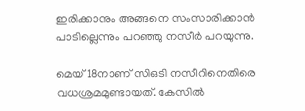ഇരിക്കാനും അങ്ങനെ സംസാരിക്കാന്‍ പാടില്ലെന്നും പറഞ്ഞു നസീര്‍ പറയുന്നു.

മെയ് 18നാണ് സിഒടി നസീറിനെതിരെ വധശ്രമമുണ്ടായത്. കേസില്‍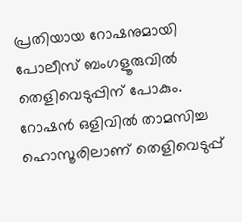പ്രതിയായ റോഷനുമായി പോലീസ് ബംഗളൂരുവില്‍ തെളിവെടുപ്പിന് പോകും. റോഷന്‍ ഒളിവില്‍ താമസിച്ച ഹൊസൂരിലാണ് തെളിവെടുപ്പ്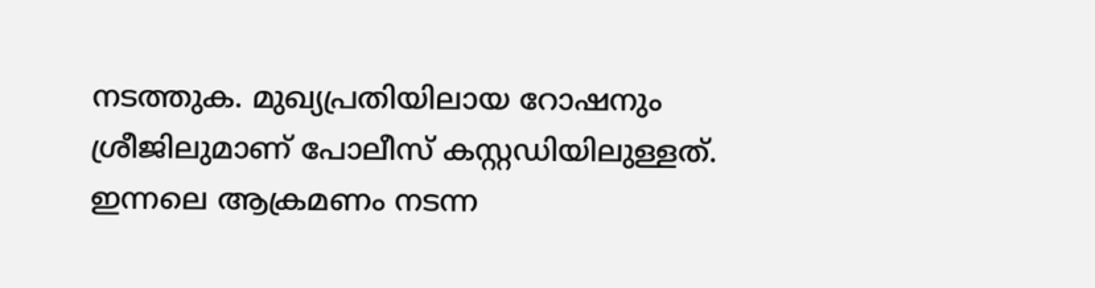നടത്തുക. മുഖ്യപ്രതിയിലായ റോഷനും ശ്രീജിലുമാണ് പോലീസ് കസ്റ്റഡിയിലുള്ളത്. ഇന്നലെ ആക്രമണം നടന്ന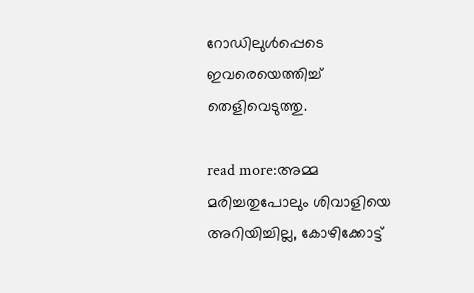റോഡിലുള്‍പ്പെടെ ഇവരെയെത്തിച്ച് തെളിവെടുത്തു.

read more:അമ്മ മരിച്ചതുപോലും ശിവാളിയെ അറിയിച്ചില്ല, കോഴിക്കോട്ട്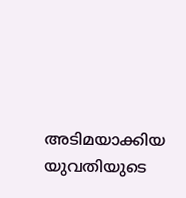അടിമയാക്കിയ യുവതിയുടെ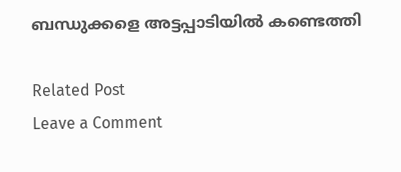ബന്ധുക്കളെ അട്ടപ്പാടിയില്‍ കണ്ടെത്തി

Related Post
Leave a Comment